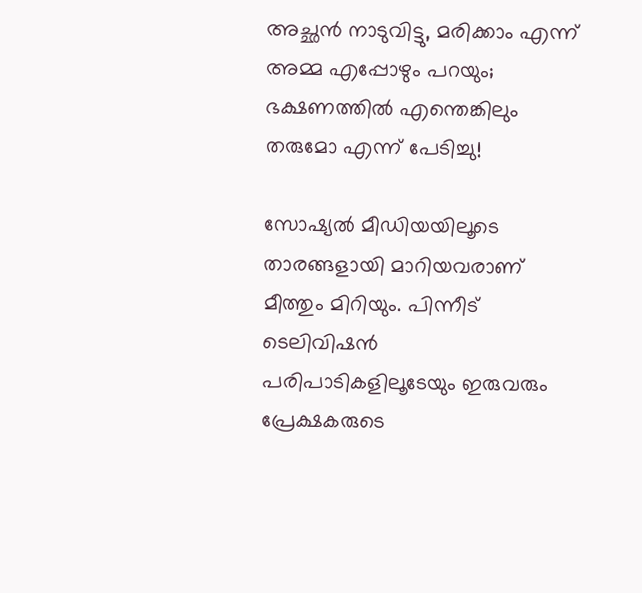അച്ഛന്‍ നാടുവിട്ടു, മരിക്കാം എന്ന് അമ്മ എപ്പോഴും പറയും; ഭക്ഷണത്തില്‍ എന്തെങ്കിലും തരുമോ എന്ന് പേടിച്ചു!

സോഷ്യല്‍ മീഡിയയിലൂടെ താരങ്ങളായി മാറിയവരാണ് മീത്തും മിറിയും. പിന്നീട് ടെലിവിഷന്‍ പരിപാടികളിലൂടേയും ഇരുവരും പ്രേക്ഷകരുടെ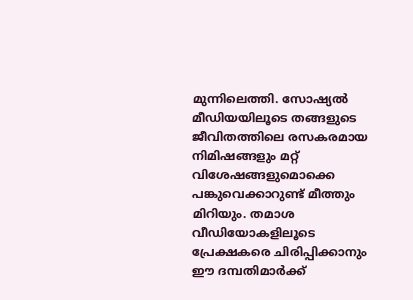മുന്നിലെത്തി. സോഷ്യല്‍ മീഡിയയിലൂടെ തങ്ങളുടെ ജീവിതത്തിലെ രസകരമായ നിമിഷങ്ങളും മറ്റ് വിശേഷങ്ങളുമൊക്കെ പങ്കുവെക്കാറുണ്ട് മീത്തും മിറിയും. തമാശ വീഡിയോകളിലൂടെ പ്രേക്ഷകരെ ചിരിപ്പിക്കാനും ഈ ദമ്പതിമാര്‍ക്ക്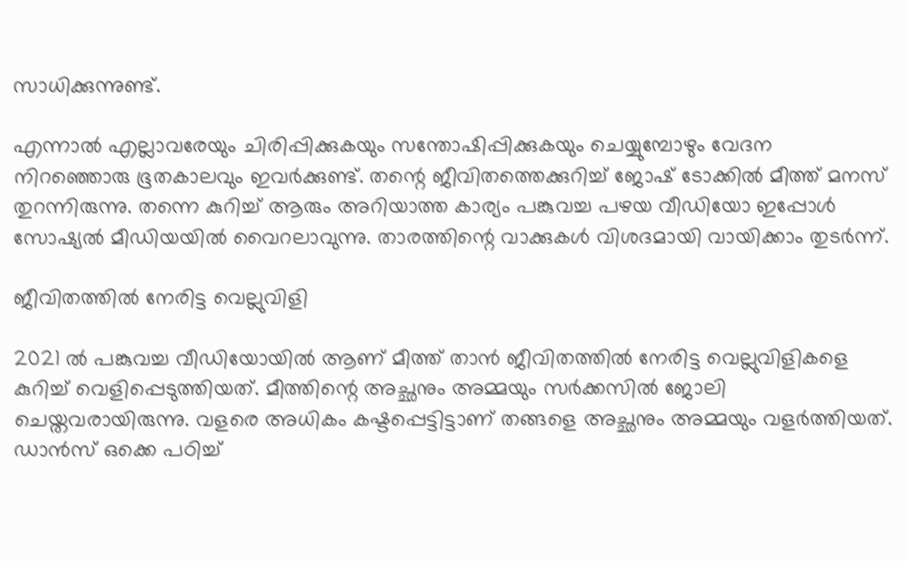സാധിക്കുന്നുണ്ട്.

എന്നാല്‍ എല്ലാവരേയും ചിരിപ്പിക്കുകയും സന്തോഷിപ്പിക്കുകയും ചെയ്യുമ്പോഴും വേദന നിറഞ്ഞൊരു ഭൂതകാലവും ഇവര്‍ക്കുണ്ട്. തന്റെ ജീവിതത്തെക്കുറിച്ച് ജോഷ് ടോക്കില്‍ മീത്ത് മനസ് തുറന്നിരുന്നു. തന്നെ കുറിച്ച് ആരും അറിയാത്ത കാര്യം പങ്കുവച്ച പഴയ വീഡിയോ ഇപ്പോള്‍ സോഷ്യല്‍ മീഡിയയില്‍ വൈറലാവുന്നു. താരത്തിന്റെ വാക്കുകള്‍ വിശദമായി വായിക്കാം തുടര്‍ന്ന്.

ജീവിതത്തില്‍ നേരിട്ട വെല്ലുവിളി

2021 ല്‍ പങ്കുവച്ച വീഡിയോയില്‍ ആണ് മീത്ത് താന്‍ ജീവിതത്തില്‍ നേരിട്ട വെല്ലുവിളികളെ കുറിച്ച് വെളിപ്പെടുത്തിയത്. മീത്തിന്റെ അച്ഛനും അമ്മയും സര്‍ക്കസില്‍ ജോലി ചെയ്തവരായിരുന്നു. വളരെ അധികം കഷ്ടപ്പെട്ടിട്ടാണ് തങ്ങളെ അച്ഛനും അമ്മയും വളര്‍ത്തിയത്. ഡാന്‍സ് ഒക്കെ പഠിച്ച്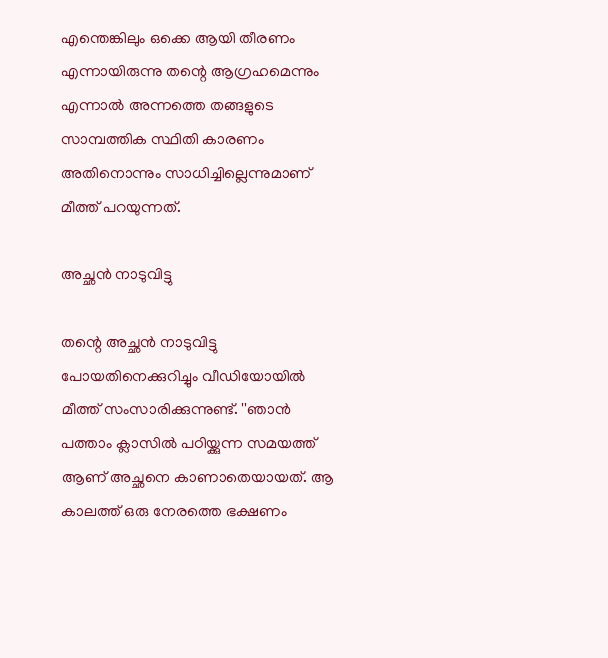എന്തെങ്കിലും ഒക്കെ ആയി തീരണം എന്നായിരുന്നു തന്റെ ആഗ്രഹമെന്നും എന്നാല്‍ അന്നത്തെ തങ്ങളുടെ സാമ്പത്തിക സ്ഥിതി കാരണം അതിനൊന്നും സാധിച്ചില്ലെന്നുമാണ് മീത്ത് പറയുന്നത്.

അച്ഛന്‍ നാടുവിട്ടു

തന്റെ അച്ഛന്‍ നാടുവിട്ടു പോയതിനെക്കുറിച്ചും വീഡിയോയില്‍ മീത്ത് സംസാരിക്കുന്നുണ്ട്. ''ഞാന്‍ പത്താം ക്ലാസില്‍ പഠിയ്ക്കുന്ന സമയത്ത് ആണ് അച്ഛനെ കാണാതെയായത്. ആ കാലത്ത് ഒരു നേരത്തെ ഭക്ഷണം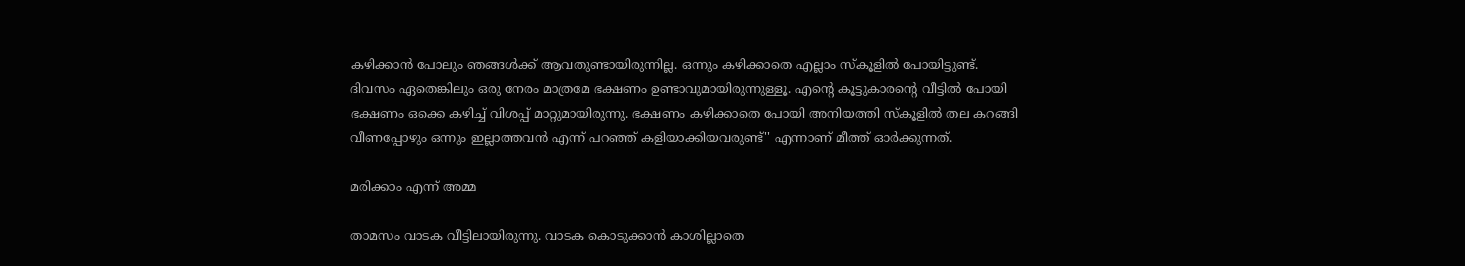കഴിക്കാന്‍ പോലും ഞങ്ങള്‍ക്ക് ആവതുണ്ടായിരുന്നില്ല. ഒന്നും കഴിക്കാതെ എല്ലാം സ്‌കൂളില്‍ പോയിട്ടുണ്ട്. ദിവസം ഏതെങ്കിലും ഒരു നേരം മാത്രമേ ഭക്ഷണം ഉണ്ടാവുമായിരുന്നുള്ളൂ. എന്റെ കൂട്ടുകാരന്റെ വീട്ടില്‍ പോയി ഭക്ഷണം ഒക്കെ കഴിച്ച് വിശപ്പ് മാറ്റുമായിരുന്നു. ഭക്ഷണം കഴിക്കാതെ പോയി അനിയത്തി സ്‌കൂളില്‍ തല കറങ്ങി വീണപ്പോഴും ഒന്നും ഇല്ലാത്തവന്‍ എന്ന് പറഞ്ഞ് കളിയാക്കിയവരുണ്ട്'' എന്നാണ് മീത്ത് ഓര്‍ക്കുന്നത്.

മരിക്കാം എന്ന് അമ്മ

താമസം വാടക വീട്ടിലായിരുന്നു. വാടക കൊടുക്കാന്‍ കാശില്ലാതെ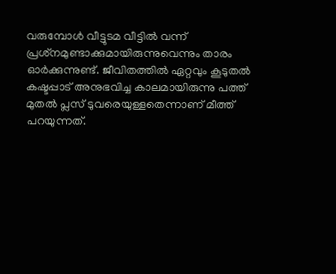വരുമ്പോള്‍ വീട്ടുടമ വീട്ടില്‍ വന്ന് പ്രശ്‌നമുണ്ടാക്കുമായിരുന്നുവെന്നും താരം ഓര്‍ക്കുന്നുണ്ട്. ജീവിതത്തില്‍ ഏറ്റവും കൂടുതല്‍ കഷ്ടപ്പാട് അനുഭവിച്ച കാലമായിരുന്നു പത്ത് മുതല്‍ പ്ലസ് ടുവരെയുള്ളതെന്നാണ് മീത്ത് പറയുന്നത്.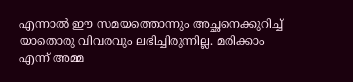എന്നാല്‍ ഈ സമയത്തൊന്നും അച്ഛനെക്കുറിച്ച് യാതൊരു വിവരവും ലഭിച്ചിരുന്നില്ല. മരിക്കാം എന്ന് അമ്മ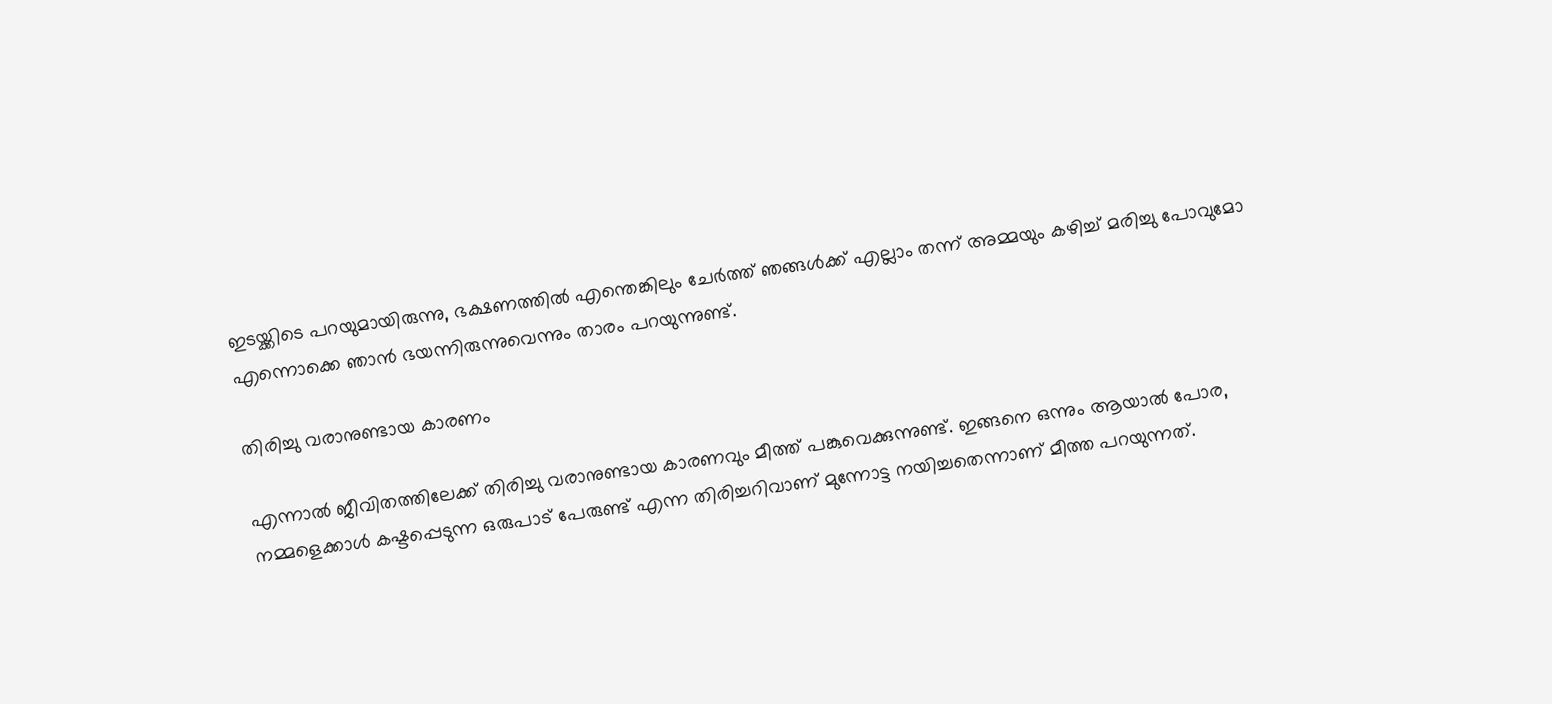ഇടയ്ക്കിടെ പറയുമായിരുന്നു, ഭക്ഷണത്തില്‍ എന്തെങ്കിലും ചേര്‍ത്ത് ഞങ്ങള്‍ക്ക് എല്ലാം തന്ന് അമ്മയും കഴിച്ച് മരിച്ചു പോവുമോ എന്നൊക്കെ ഞാന്‍ ഭയന്നിരുന്നുവെന്നും താരം പറയുന്നുണ്ട്.

തിരിച്ചു വരാനുണ്ടായ കാരണം

എന്നാല്‍ ജീവിതത്തിലേക്ക് തിരിച്ചു വരാനുണ്ടായ കാരണവും മീത്ത് പങ്കുവെക്കുന്നുണ്ട്. ഇങ്ങനെ ഒന്നും ആയാല്‍ പോര, നമ്മളെക്കാള്‍ കഷ്ടപ്പെടുന്ന ഒരുപാട് പേരുണ്ട് എന്ന തിരിച്ചറിവാണ് മുന്നോട്ട നയിച്ചതെന്നാണ് മീത്ത പറയുന്നത്.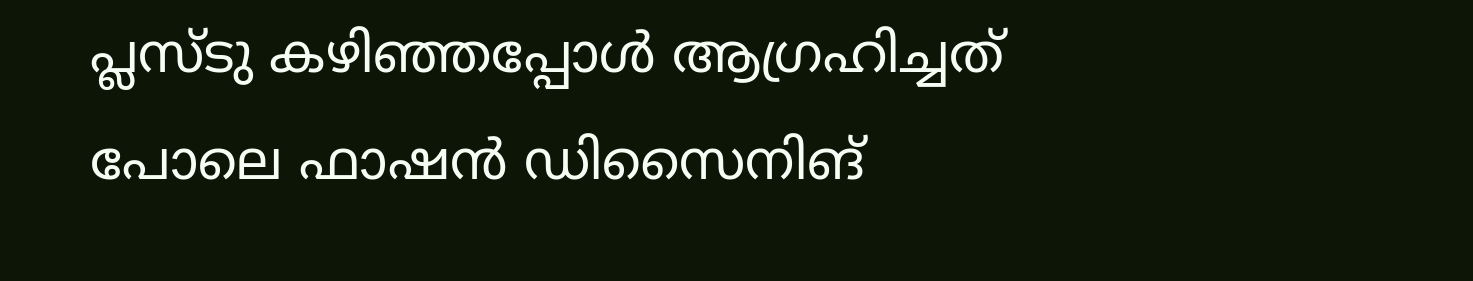പ്ലസ്ടു കഴിഞ്ഞപ്പോള്‍ ആഗ്രഹിച്ചത് പോലെ ഫാഷന്‍ ഡിസൈനിങ്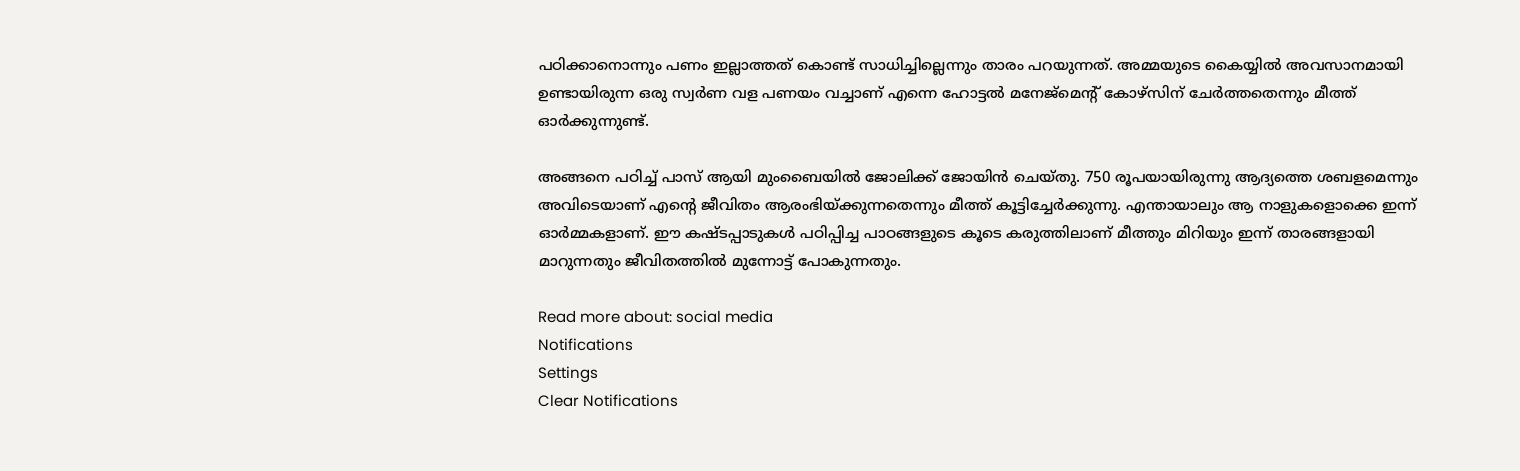പഠിക്കാനൊന്നും പണം ഇല്ലാത്തത് കൊണ്ട് സാധിച്ചില്ലെന്നും താരം പറയുന്നത്. അമ്മയുടെ കൈയ്യില്‍ അവസാനമായി ഉണ്ടായിരുന്ന ഒരു സ്വര്‍ണ വള പണയം വച്ചാണ് എന്നെ ഹോട്ടല്‍ മനേജ്മെന്റ് കോഴ്സിന് ചേര്‍ത്തതെന്നും മീത്ത് ഓര്‍ക്കുന്നുണ്ട്.

അങ്ങനെ പഠിച്ച് പാസ് ആയി മുംബൈയില്‍ ജോലിക്ക് ജോയിന്‍ ചെയ്തു. 750 രൂപയായിരുന്നു ആദ്യത്തെ ശബളമെന്നും അവിടെയാണ് എന്റെ ജീവിതം ആരംഭിയ്ക്കുന്നതെന്നും മീത്ത് കൂട്ടിച്ചേര്‍ക്കുന്നു. എന്തായാലും ആ നാളുകളൊക്കെ ഇന്ന് ഓര്‍മ്മകളാണ്. ഈ കഷ്ടപ്പാടുകള്‍ പഠിപ്പിച്ച പാഠങ്ങളുടെ കൂടെ കരുത്തിലാണ് മീത്തും മിറിയും ഇന്ന് താരങ്ങളായി മാറുന്നതും ജീവിതത്തില്‍ മുന്നോട്ട് പോകുന്നതും.

Read more about: social media
Notifications
Settings
Clear Notifications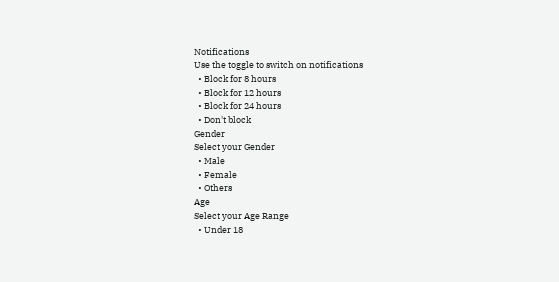Notifications
Use the toggle to switch on notifications
  • Block for 8 hours
  • Block for 12 hours
  • Block for 24 hours
  • Don't block
Gender
Select your Gender
  • Male
  • Female
  • Others
Age
Select your Age Range
  • Under 18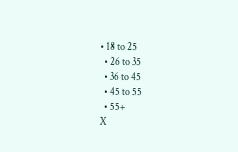• 18 to 25
  • 26 to 35
  • 36 to 45
  • 45 to 55
  • 55+
X